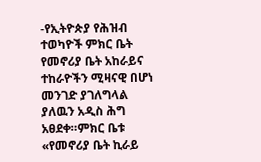-የኢትዮጵያ የሕዝብ ተወካዮች ምክር ቤት የመኖሪያ ቤት አከራይና ተከራዮችን ሚዛናዊ በሆነ መንገድ ያገለግላል ያለዉን አዲስ ሕግ አፀደቀ።ምክር ቤቱ «የመኖሪያ ቤት ኪራይ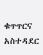ቁጥጥርና አስተዳደር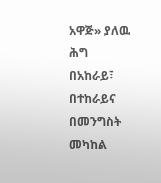አዋጅ» ያለዉ ሕግ በአከራይ፣ በተከራይና በመንግስት መካከል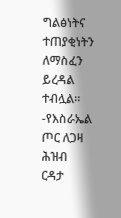ግልፅነትና ተጠያቂነትን ለማስፈን ይረዳል ተብሏል።
-የእስራኤል ጦር ለጋዛ ሕዝብ ርዳታ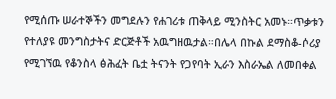የሚሰጡ ሠራተኞችን መግደሉን የሐገሪቱ ጠቅላይ ሚንስትር አመኑ።ጥቃቱን የተለያዩ መንግስታትና ድርጅቶች አዉግዘዉታል።በሌላ በኩል ደማስቆ-ሶሪያ የሚገኘዉ የቆንስላ ፅሕፈት ቤቷ ትናንት የጋየባት ኢራን እስራኤል ለመበቀል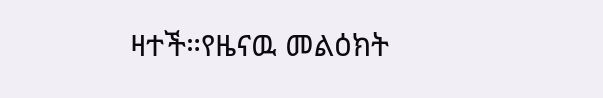ዛተች።የዜናዉ መልዕክት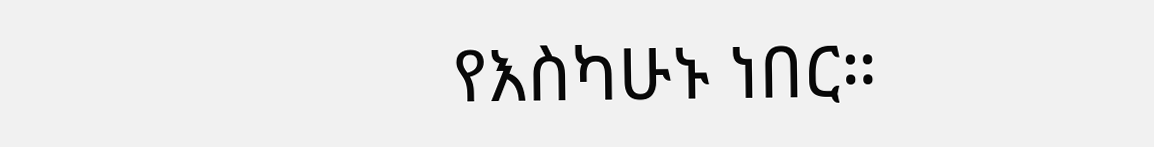የእስካሁኑ ነበር።